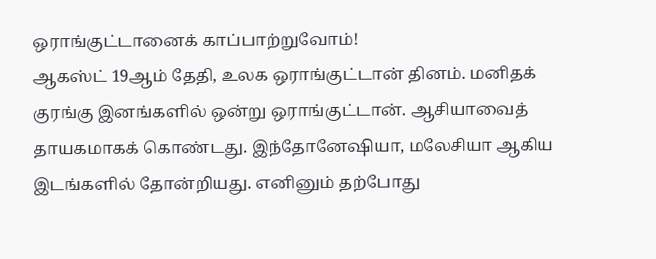ஒராங்குட்டானைக் காப்பாற்றுவோம்!
ஆகஸ்ட் 19ஆம் தேதி, உலக ஒராங்குட்டான் தினம். மனிதக் குரங்கு இனங்களில் ஒன்று ஒராங்குட்டான். ஆசியாவைத் தாயகமாகக் கொண்டது. இந்தோனேஷியா, மலேசியா ஆகிய இடங்களில் தோன்றியது. எனினும் தற்போது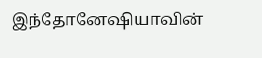இந்தோனேஷியாவின்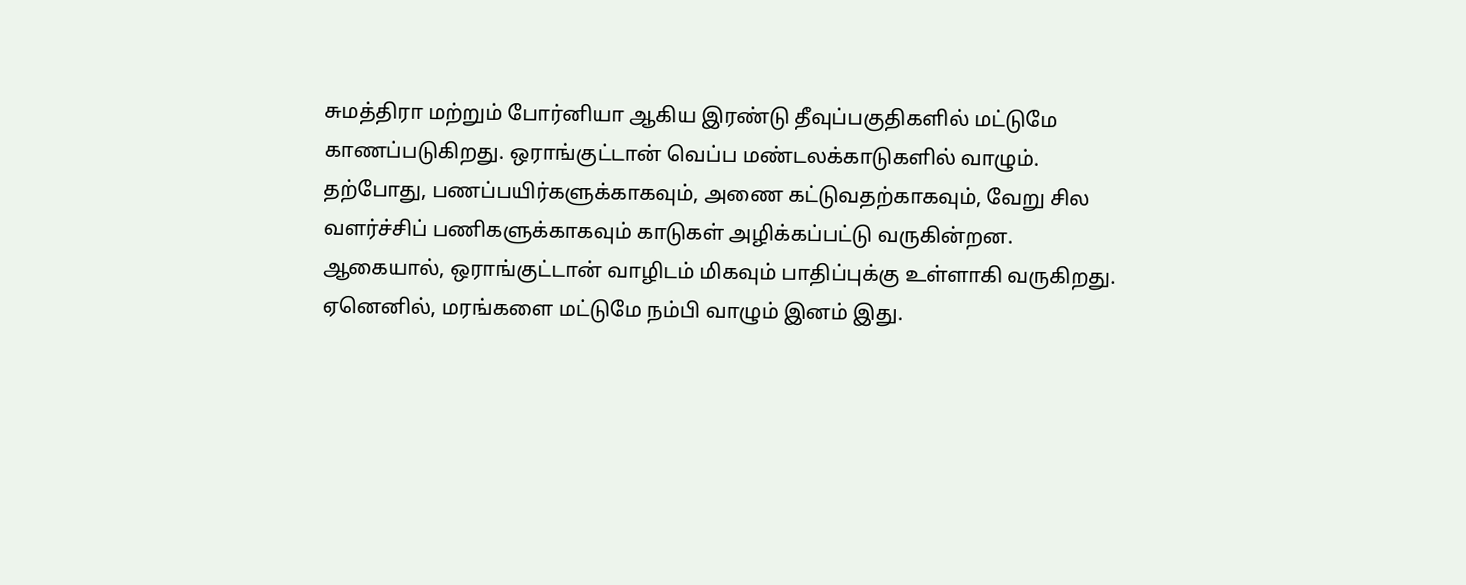சுமத்திரா மற்றும் போர்னியா ஆகிய இரண்டு தீவுப்பகுதிகளில் மட்டுமே காணப்படுகிறது. ஒராங்குட்டான் வெப்ப மண்டலக்காடுகளில் வாழும். தற்போது, பணப்பயிர்களுக்காகவும், அணை கட்டுவதற்காகவும், வேறு சில வளர்ச்சிப் பணிகளுக்காகவும் காடுகள் அழிக்கப்பட்டு வருகின்றன. ஆகையால், ஒராங்குட்டான் வாழிடம் மிகவும் பாதிப்புக்கு உள்ளாகி வருகிறது. ஏனெனில், மரங்களை மட்டுமே நம்பி வாழும் இனம் இது.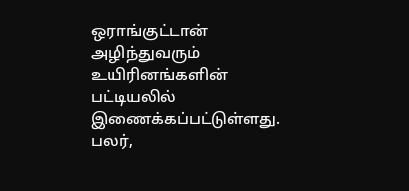ஒராங்குட்டான் அழிந்துவரும் உயிரினங்களின் பட்டியலில் இணைக்கப்பட்டுள்ளது. பலர்,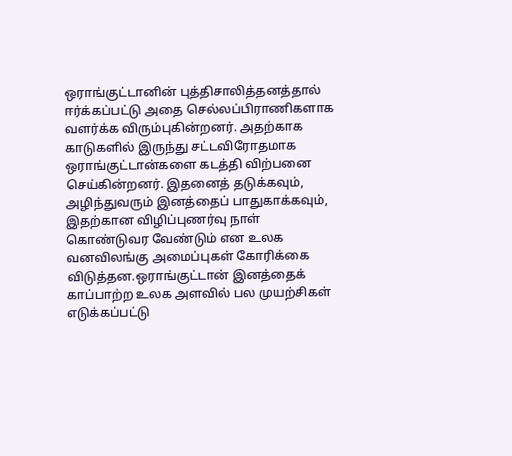ஒராங்குட்டானின் புத்திசாலித்தனத்தால் ஈர்க்கப்பட்டு அதை செல்லப்பிராணிகளாக வளர்க்க விரும்புகின்றனர். அதற்காக காடுகளில் இருந்து சட்டவிரோதமாக ஒராங்குட்டான்களை கடத்தி விற்பனை செய்கின்றனர். இதனைத் தடுக்கவும், அழிந்துவரும் இனத்தைப் பாதுகாக்கவும், இதற்கான விழிப்புணர்வு நாள் கொண்டுவர வேண்டும் என உலக வனவிலங்கு அமைப்புகள் கோரிக்கை விடுத்தன.ஒராங்குட்டான் இனத்தைக் காப்பாற்ற உலக அளவில் பல முயற்சிகள் எடுக்கப்பட்டு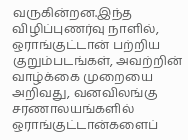வருகின்றன.இந்த விழிப்புணர்வு நாளில், ஒராங்குட்டான் பற்றிய குறும்படங்கள், அவற்றின் வாழ்க்கை முறையை அறிவது, வனவிலங்கு சரணாலயங்களில் ஒராங்குட்டான்களைப்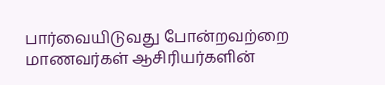பார்வையிடுவது போன்றவற்றை மாணவர்கள் ஆசிரியர்களின்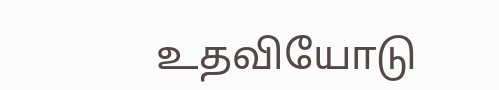உதவியோடு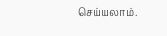செய்யலாம்.